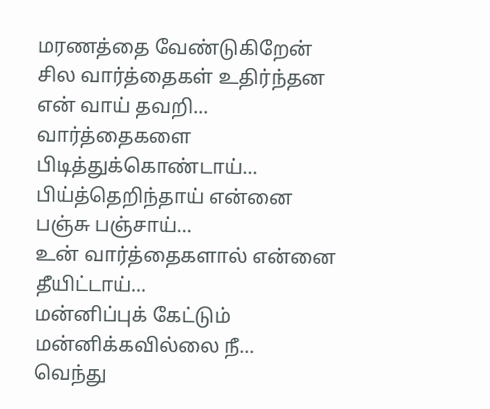மரணத்தை வேண்டுகிறேன்
சில வார்த்தைகள் உதிர்ந்தன
என் வாய் தவறி...
வார்த்தைகளை பிடித்துக்கொண்டாய்...
பிய்த்தெறிந்தாய் என்னை
பஞ்சு பஞ்சாய்...
உன் வார்த்தைகளால் என்னை
தீயிட்டாய்...
மன்னிப்புக் கேட்டும்
மன்னிக்கவில்லை நீ...
வெந்து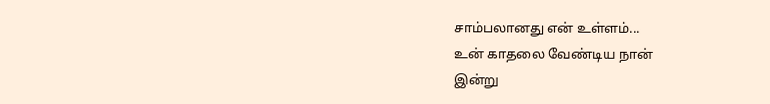சாம்பலானது என் உள்ளம்...
உன் காதலை வேண்டிய நான்
இன்று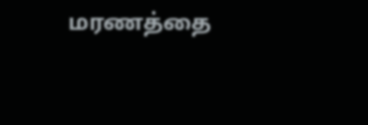மரணத்தை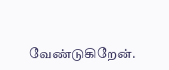வேண்டுகிறேன்.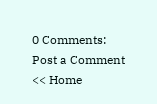0 Comments:
Post a Comment
<< Home